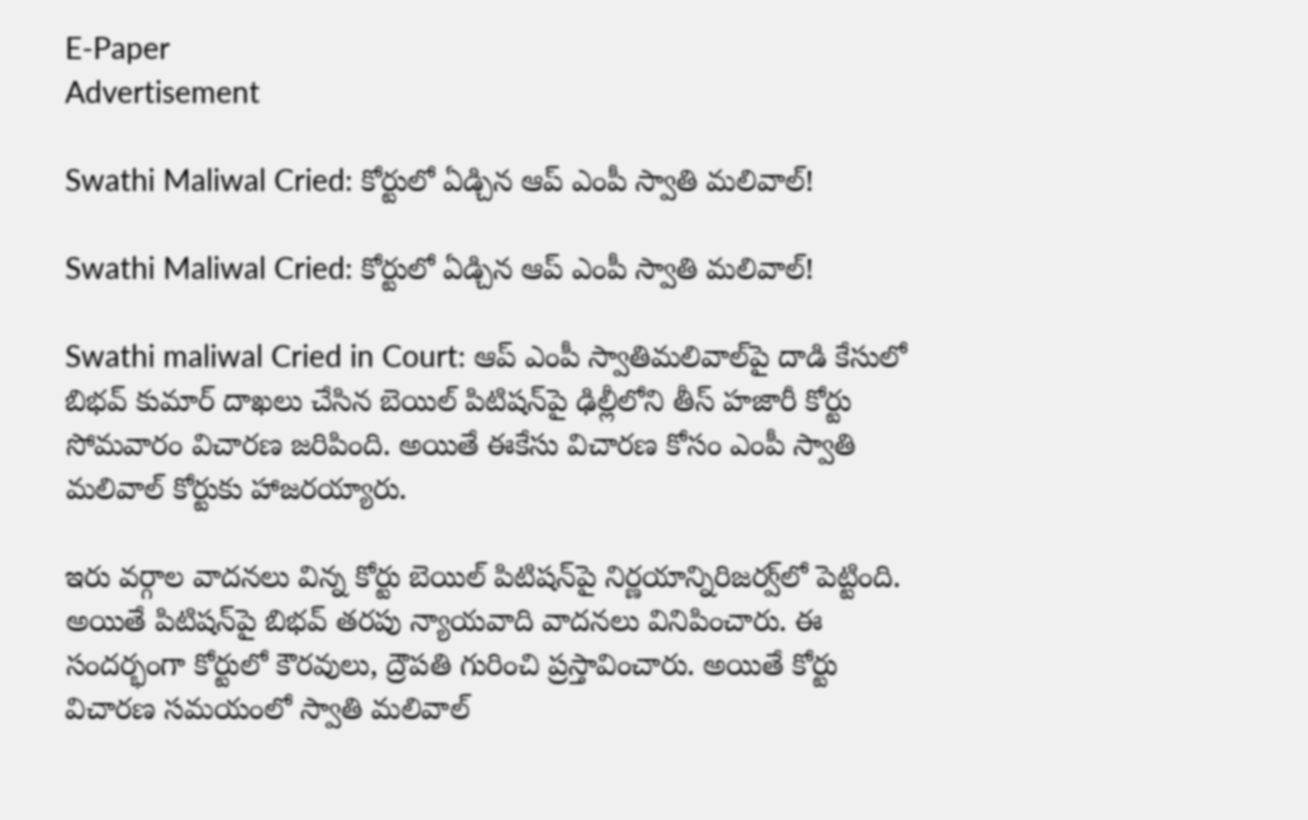E-Paper
Advertisement

Swathi Maliwal Cried: కోర్టులో ఏడ్చిన ఆప్ ఎంపీ స్వాతి మలివాల్!

Swathi Maliwal Cried: కోర్టులో ఏడ్చిన ఆప్ ఎంపీ స్వాతి మలివాల్!

Swathi maliwal Cried in Court: ఆప్ ఎంపీ స్వాతిమలివాల్‌పై దాడి కేసులో బిభవ్ కుమార్ దాఖలు చేసిన బెయిల్ పిటిషన్‌పై ఢిల్లీలోని తీస్ హజారీ కోర్టు సోమవారం విచారణ జరిపింది. అయితే ఈకేసు విచారణ కోసం ఎంపీ స్వాతి మలివాల్ కోర్టుకు హాజరయ్యారు.

ఇరు వర్గాల వాదనలు విన్న కోర్టు బెయిల్ పిటిషన్‌పై నిర్ణయాన్నిరిజర్వ్‌లో పెట్టింది. అయితే పిటిషన్‌పై బిభవ్ తరపు న్యాయవాది వాదనలు వినిపించారు. ఈ సందర్భంగా కోర్టులో కౌరవులు, ద్రౌపతి గురించి ప్రస్తావించారు. అయితే కోర్టు విచారణ సమయంలో స్వాతి మలివాల్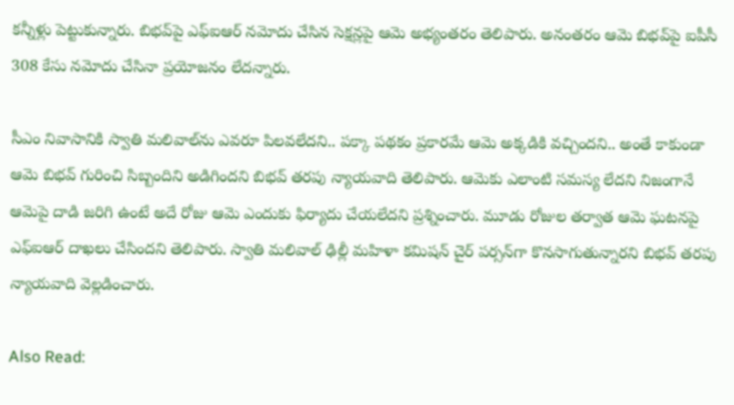కన్నీళ్లు పెట్టుకున్నారు. బిభవ్‌పై ఎఫ్ఐఆర్ నమోదు చేసిన సెక్షన్లపై ఆమె అభ్యంతరం తెలిపారు. అనంతరం ఆమె బిభవ్‌పై ఐపీసీ 308 కేసు నమోదు చేసినా ప్రయోజనం లేదన్నారు.

సీఎం నివాసానికి స్వాతి మలివాల్‌ను ఎవరూ పిలవలేదని.. పక్కా పథకం ప్రకారమే ఆమె అక్కడికి వచ్చిందని.. అంతే కాకుండా ఆమె బిభవ్ గురించి సిబ్బందిని అడిగిందని బిభవ్ తరపు న్యాయవాది తెలిపారు. ఆమెకు ఎలాంటి సమస్య లేదని నిజంగానే ఆమెపై దాడి జరిగి ఉంటే అదే రోజు ఆమె ఎందుకు ఫిర్యాదు చేయలేదని ప్రశ్నించారు. మూడు రోజుల తర్వాత ఆమె ఘటనపై ఎఫ్ఐఆర్ దాఖలు చేసిందని తెలిపారు. స్వాతి మలివాల్ ఢిల్లీ మహిళా కమిషన్ చైర్ పర్సన్‌గా కొనసాగుతున్నారని బిభవ్ తరపు న్యాయవాది వెల్లడించారు.

Also Read: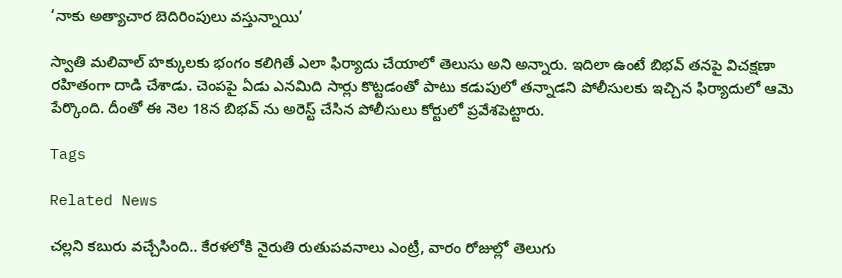‘నాకు అత్యాచార బెదిరింపులు వస్తున్నాయి’

స్వాతి మలివాల్‌ హక్కులకు భంగం కలిగితే ఎలా ఫిర్యాదు చేయాలో తెలుసు అని అన్నారు. ఇదిలా ఉంటే బిభవ్ తనపై విచక్షణా రహితంగా దాడి చేశాడు. చెంపపై ఏడు ఎనమిది సార్లు కొట్టడంతో పాటు కడుపులో తన్నాడని పోలీసులకు ఇచ్చిన ఫిర్యాదులో ఆమె పేర్కొంది. దీంతో ఈ నెల 18న బిభవ్ ను అరెస్ట్ చేసిన పోలీసులు కోర్టులో ప్రవేశపెట్టారు.

Tags

Related News

చల్లని కబురు వచ్చేసింది.. కేరళలోకి నైరుతి రుతుపవనాలు ఎంట్రీ, వారం రోజుల్లో తెలుగు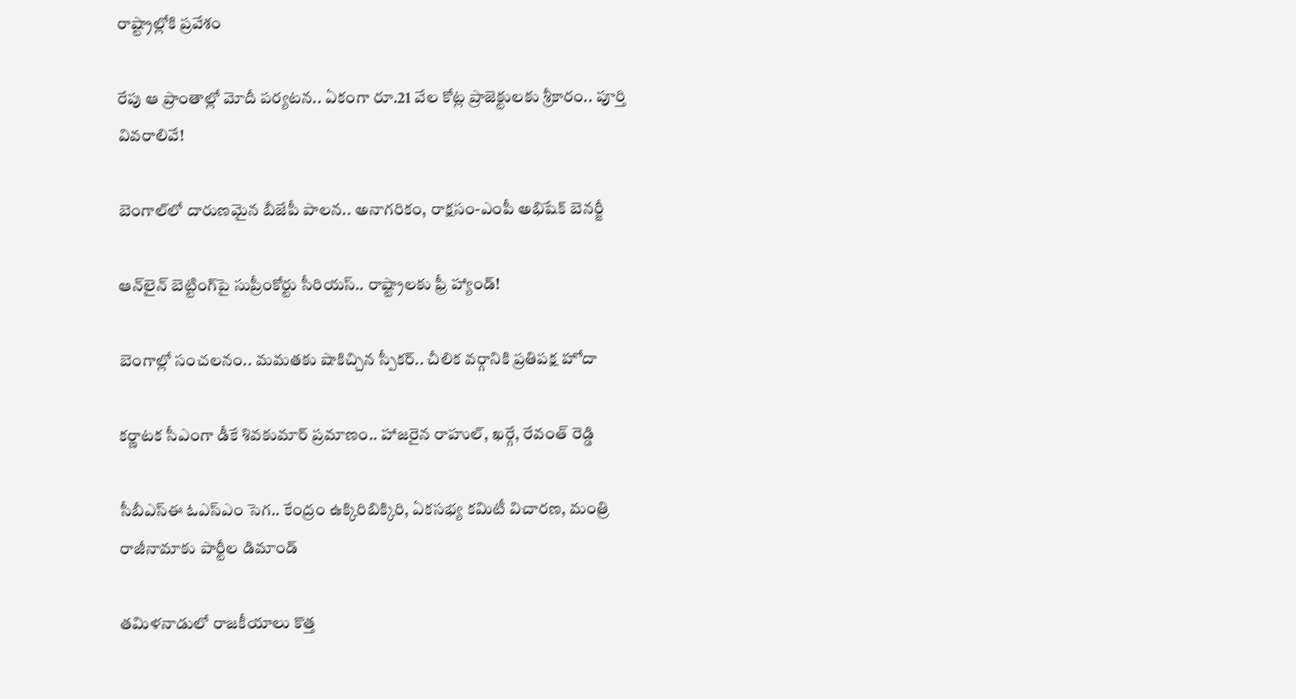రాష్ట్రాల్లోకి ప్రవేశం

రేపు ఆ ప్రాంతాల్లో మోదీ పర్యటన.. ఏకంగా రూ.21 వేల కోట్ల ప్రాజెక్టులకు శ్రీకారం.. పూర్తి వివరాలివే!

బెంగాల్‌లో దారుణమైన బీజేపీ పాలన.. అనాగరికం, రాక్షసం-ఎంపీ అభిషేక్ బెనర్జీ

ఆన్‌లైన్ బెట్టింగ్‌పై సుప్రీంకోర్టు సీరియస్.. రాష్ట్రాలకు ఫ్రీ హ్యాండ్!

బెంగాల్లో సంచలనం.. మమతకు షాకిచ్చిన స్పీకర్.. చీలిక వర్గానికి ప్రతిపక్ష హోదా

కర్ణాటక సీఎంగా డీకే శివకుమార్‌ ప్రమాణం.. హాజరైన రాహుల్, ఖర్గే, రేవంత్ రెడ్డి

సీబీఎస్ఈ ఓఎస్ఎం సెగ.. కేంద్రం ఉక్కిరిబిక్కిరి, ఏకసభ్య కమిటీ విచారణ, మంత్రి రాజీనామాకు పార్టీల డిమాండ్

తమిళనాడులో రాజకీయాలు కొత్త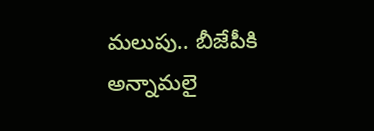మలుపు.. బీజేపీకి అన్నామలై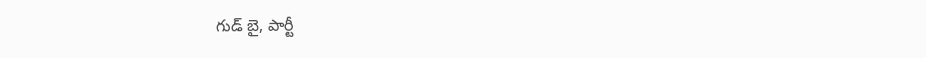గుడ్ బై, పార్టీ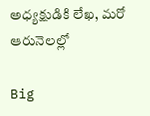అధ్యక్షుడికి లేఖ, మరో ఆరునెలల్లో

Big